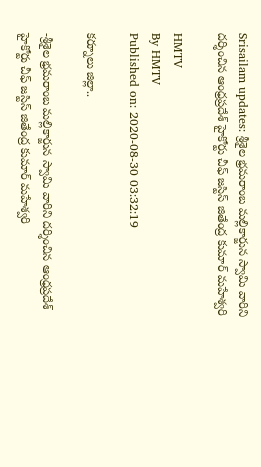Srisailam updates: శ్రీశైల భ్రమరాంబ మల్లికార్జున స్వామి వారిని దర్శించిన ఆంధ్రప్రదేశ్ హైకోర్టు చీఫ్ జస్టిస్ జితేంద్ర కుమార్ మహేశ్వరి

HMTV
By HMTV
Published on: 2020-08-30 03:32:19

కర్నూలు జిల్లా..

-శ్రీశైల భ్రమరాంబ మల్లికార్జున స్వామి వారిని దర్శించిన ఆంధ్రప్రదేశ్ హైకోర్టు చీఫ్ జస్టిస్ జితేంద్ర కుమార్ మహేశ్వరి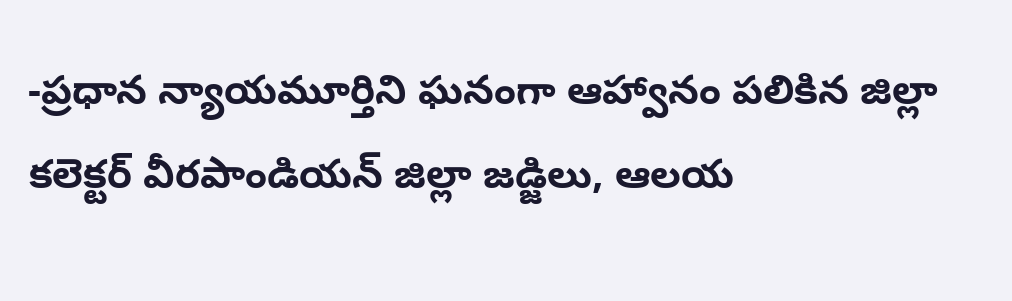-ప్రధాన న్యాయమూర్తిని ఘనంగా ఆహ్వానం పలికిన జిల్లా కలెక్టర్ వీరపాండియన్ జిల్లా జడ్జిలు, ఆలయ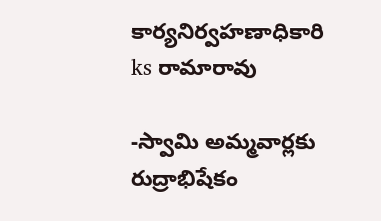కార్యనిర్వహణాధికారి ks రామారావు

-స్వామి అమ్మవార్లకు రుద్రాభిషేకం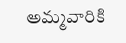అమ్మవారికి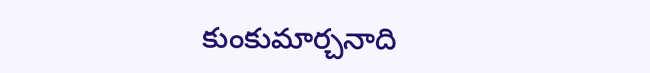కుంకుమార్చనాది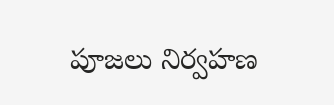పూజలు నిర్వహణ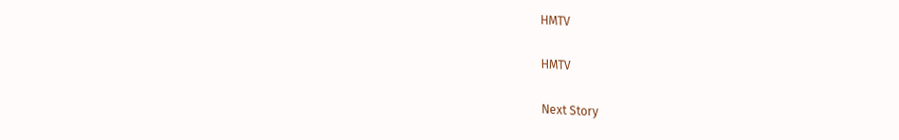HMTV

HMTV

Next Story